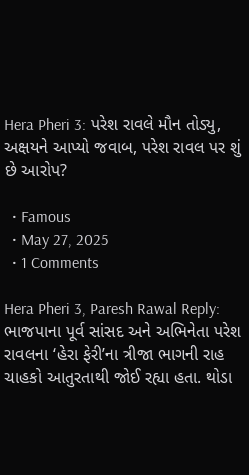Hera Pheri 3: પરેશ રાવલે મૌન તોડ્યુ, અક્ષયને આપ્યો જવાબ, પરેશ રાવલ પર શું છે આરોપ?

  • Famous
  • May 27, 2025
  • 1 Comments

Hera Pheri 3, Paresh Rawal Reply: ભાજપાના પૂર્વ સાંસદ અને અભિનેતા પરેશ રાવલના ‘હેરા ફેરી’ના ત્રીજા ભાગની રાહ ચાહકો આતુરતાથી જોઈ રહ્યા હતા. થોડા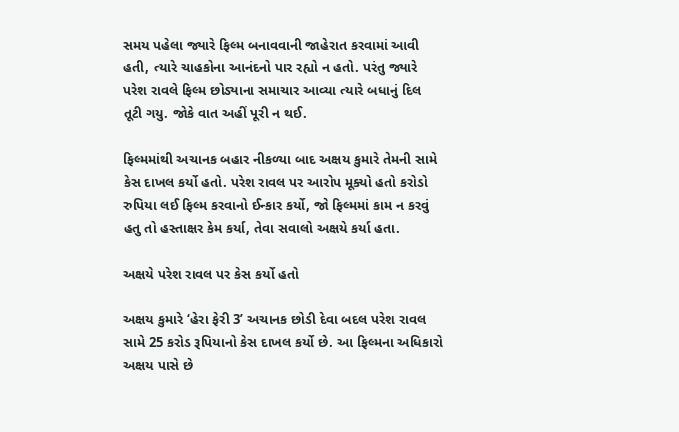સમય પહેલા જ્યારે ફિલ્મ બનાવવાની જાહેરાત કરવામાં આવી હતી, ત્યારે ચાહકોના આનંદનો પાર રહ્યો ન હતો. પરંતુ જ્યારે પરેશ રાવલે ફિલ્મ છોડ્યાના સમાચાર આવ્યા ત્યારે બધાનું દિલ તૂટી ગયુ. જોકે વાત અહીં પૂરી ન થઈ.

ફિલ્મમાંથી અચાનક બહાર નીકળ્યા બાદ અક્ષય કુમારે તેમની સામે કેસ દાખલ કર્યો હતો. પરેશ રાવલ પર આરોપ મૂક્યો હતો કરોડો રુપિયા લઈ ફિલ્મ કરવાનો ઈન્કાર કર્યો, જો ફિલ્મમાં કામ ન કરવું હતુ તો હસ્તાક્ષર કેમ કર્યા, તેવા સવાલો અક્ષયે કર્યા હતા.

અક્ષયે પરેશ રાવલ પર કેસ કર્યો હતો

અક્ષય કુમારે ‘હેરા ફેરી 3’ અચાનક છોડી દેવા બદલ પરેશ રાવલ સામે 25 કરોડ રૂપિયાનો કેસ દાખલ કર્યો છે. આ ફિલ્મના અધિકારો અક્ષય પાસે છે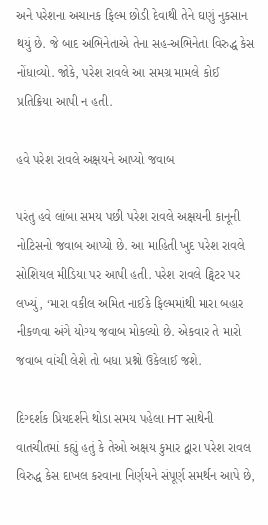અને પરેશના અચાનક ફિલ્મ છોડી દેવાથી તેને ઘણું નુકસાન થયું છે. જે બાદ અભિનેતાએ તેના સહ-અભિનેતા વિરુદ્ધ કેસ નોંધાવ્યો. જોકે, પરેશ રાવલે આ સમગ્ર મામલે કોઈ પ્રતિક્રિયા આપી ન હતી.

હવે પરેશ રાવલે અક્ષયને આપ્યો જવાબ

પરંતુ હવે લાંબા સમય પછી પરેશ રાવલે અક્ષયની કાનૂની નોટિસનો જવાબ આપ્યો છે. આ માહિતી ખુદ પરેશ રાવલે સોશિયલ મીડિયા પર આપી હતી. પરેશ રાવલે ટ્વિટર પર લખ્યું, ‘મારા વકીલ અમિત નાઈકે ફિલ્મમાંથી મારા બહાર નીકળવા અંગે યોગ્ય જવાબ મોકલ્યો છે. એકવાર તે મારો જવાબ વાંચી લેશે તો બધા પ્રશ્નો ઉકેલાઈ જશે.

દિગ્દર્શક પ્રિયદર્શને થોડા સમય પહેલા HT સાથેની વાતચીતમાં કહ્યું હતું કે તેઓ અક્ષય કુમાર દ્વારા પરેશ રાવલ વિરુદ્ધ કેસ દાખલ કરવાના નિર્ણયને સંપૂર્ણ સમર્થન આપે છે,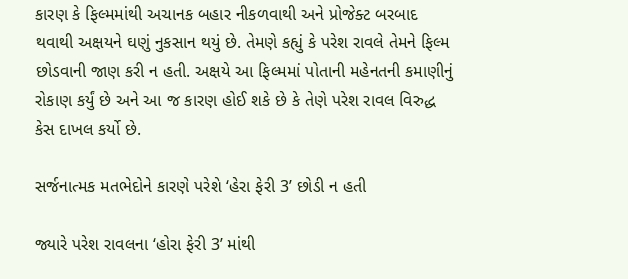કારણ કે ફિલ્મમાંથી અચાનક બહાર નીકળવાથી અને પ્રોજેક્ટ બરબાદ થવાથી અક્ષયને ઘણું નુકસાન થયું છે. તેમણે કહ્યું કે પરેશ રાવલે તેમને ફિલ્મ છોડવાની જાણ કરી ન હતી. અક્ષયે આ ફિલ્મમાં પોતાની મહેનતની કમાણીનું રોકાણ કર્યું છે અને આ જ કારણ હોઈ શકે છે કે તેણે પરેશ રાવલ વિરુદ્ધ કેસ દાખલ કર્યો છે.

સર્જનાત્મક મતભેદોને કારણે પરેશે ‘હેરા ફેરી 3’ છોડી ન હતી

જ્યારે પરેશ રાવલના ‘હોરા ફેરી 3’ માંથી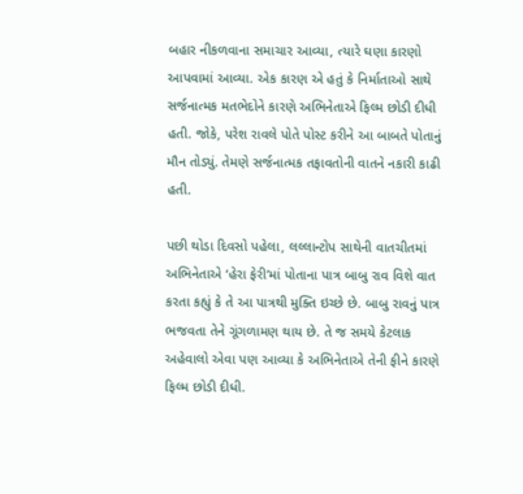બહાર નીકળવાના સમાચાર આવ્યા, ત્યારે ઘણા કારણો આપવામાં આવ્યા. એક કારણ એ હતું કે નિર્માતાઓ સાથે સર્જનાત્મક મતભેદોને કારણે અભિનેતાએ ફિલ્મ છોડી દીધી હતી. જોકે, પરેશ રાવલે પોતે પોસ્ટ કરીને આ બાબતે પોતાનું મૌન તોડ્યું. તેમણે સર્જનાત્મક તફાવતોની વાતને નકારી કાઢી હતી.

પછી થોડા દિવસો પહેલા, લલ્લાન્ટોપ સાથેની વાતચીતમાં અભિનેતાએ ‘હેરા ફેરી’માં પોતાના પાત્ર બાબુ રાવ વિશે વાત કરતા કહ્યું કે તે આ પાત્રથી મુક્તિ ઇચ્છે છે. બાબુ રાવનું પાત્ર ભજવતા તેને ગૂંગળામણ થાય છે. તે જ સમયે કેટલાક અહેવાલો એવા પણ આવ્યા કે અભિનેતાએ તેની ફીને કારણે ફિલ્મ છોડી દીધી.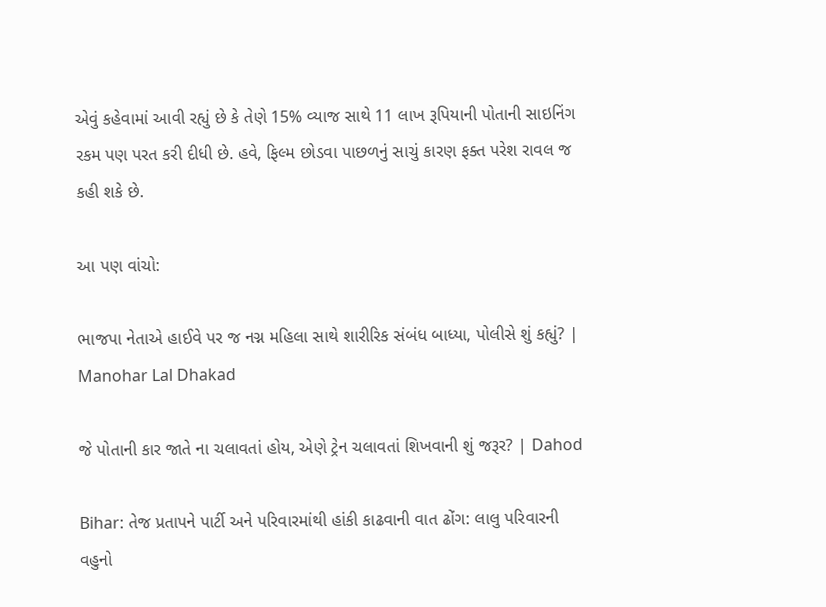એવું કહેવામાં આવી રહ્યું છે કે તેણે 15% વ્યાજ સાથે 11 લાખ રૂપિયાની પોતાની સાઇનિંગ રકમ પણ પરત કરી દીધી છે. હવે, ફિલ્મ છોડવા પાછળનું સાચું કારણ ફક્ત પરેશ રાવલ જ કહી શકે છે.

આ પણ વાંચો:

ભાજપા નેતાએ હાઈવે પર જ નગ્ન મહિલા સાથે શારીરિક સંબંધ બાધ્યા, પોલીસે શું કહ્યું? | Manohar Lal Dhakad

જે પોતાની કાર જાતે ના ચલાવતાં હોય, એણે ટ્રેન ચલાવતાં શિખવાની શું જરૂર? | Dahod

Bihar: તેજ પ્રતાપને પાર્ટી અને પરિવારમાંથી હાંકી કાઢવાની વાત ઢોંગ: લાલુ પરિવારની વહુનો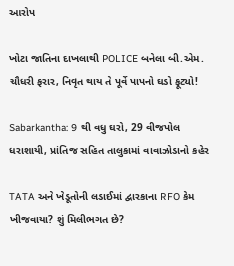આરોપ

ખોટા જાતિના દાખલાથી POLICE બનેલા બી.એમ. ચૌધરી ફરાર, નિવૃત થાય તે પૂર્વે પાપનો ઘડો ફૂટ્યો!

Sabarkantha: 9 થી વધુ ઘરો, 29 વીજપોલ ધરાશાયી, પ્રાંતિજ સહિત તાલુકામાં વાવાઝોડાનો કહેર

TATA અને ખેડૂતોની લડાઈમાં દ્વારકાના RFO કેમ ખીજવાયા? શું મિલીભગત છે?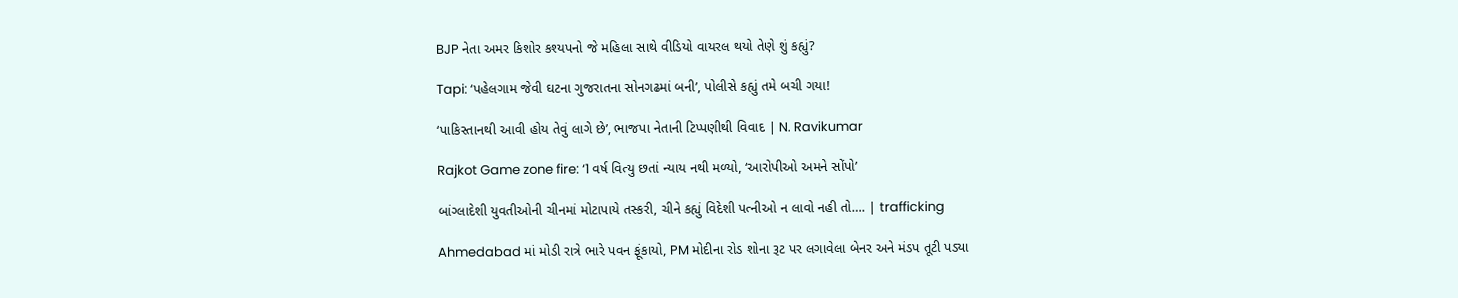BJP નેતા અમર કિશોર કશ્યપનો જે મહિલા સાથે વીડિયો વાયરલ થયો તેણે શું કહ્યું?

Tapi: ‘પહેલગામ જેવી ઘટના ગુજરાતના સોનગઢમાં બની’, પોલીસે કહ્યું તમે બચી ગયા!

‘પાકિસ્તાનથી આવી હોય તેવું લાગે છે’, ભાજપા નેતાની ટિપ્પણીથી વિવાદ | N. Ravikumar

Rajkot Game zone fire: ‘1 વર્ષ વિત્યુ છતાં ન્યાય નથી મળ્યો, ‘આરોપીઓ અમને સોંપો’

બાંગ્લાદેશી યુવતીઓની ચીનમાં મોટાપાયે તસ્કરી, ચીને કહ્યું વિદેશી પત્નીઓ ન લાવો નહી તો…. | trafficking

Ahmedabad માં મોડી રાત્રે ભારે પવન ફૂંકાયો, PM મોદીના રોડ શોના રૂટ પર લગાવેલા બેનર અને મંડપ તૂટી પડ્યા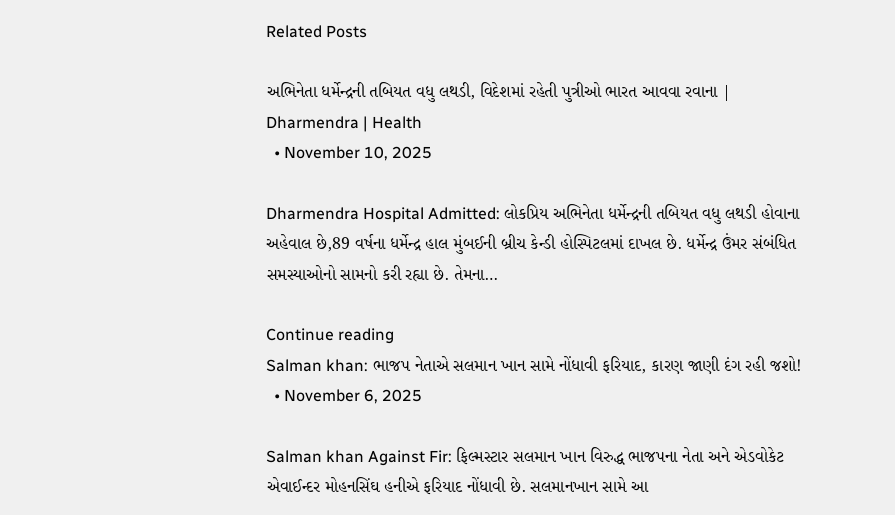Related Posts

અભિનેતા ધર્મેન્દ્રની તબિયત વધુ લથડી, વિદેશમાં રહેતી પુત્રીઓ ભારત આવવા રવાના | Dharmendra | Health
  • November 10, 2025

Dharmendra Hospital Admitted: લોકપ્રિય અભિનેતા ધર્મેન્દ્રની તબિયત વધુ લથડી હોવાના અહેવાલ છે,89 વર્ષના ધર્મેન્દ્ર હાલ મુંબઈની બ્રીચ કેન્ડી હોસ્પિટલમાં દાખલ છે. ધર્મેન્દ્ર ઉંમર સંબંધિત સમસ્યાઓનો સામનો કરી રહ્યા છે. તેમના…

Continue reading
Salman khan: ભાજપ નેતાએ સલમાન ખાન સામે નોંધાવી ફરિયાદ, કારણ જાણી દંગ રહી જશો!
  • November 6, 2025

Salman khan Against Fir: ફિલ્મસ્ટાર સલમાન ખાન વિરુદ્ધ ભાજપના નેતા અને એડવોકેટ એવાઈન્દર મોહનસિંઘ હનીએ ફરિયાદ નોંધાવી છે. સલમાનખાન સામે આ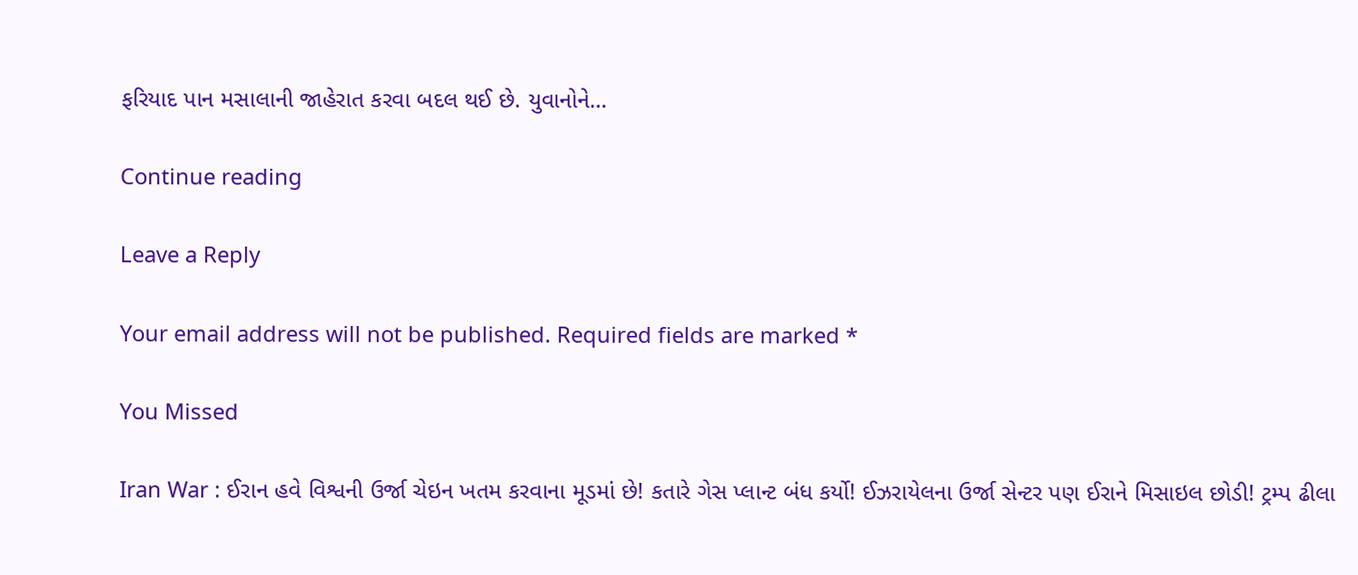ફરિયાદ પાન મસાલાની જાહેરાત કરવા બદલ થઈ છે. યુવાનોને…

Continue reading

Leave a Reply

Your email address will not be published. Required fields are marked *

You Missed

Iran War : ઈરાન હવે વિશ્વની ઉર્જા ચેઇન ખતમ કરવાના મૂડમાં છે! કતારે ગેસ પ્લાન્ટ બંધ કર્યો! ઈઝરાયેલના ઉર્જા સેન્ટર પણ ઈરાને મિસાઇલ છોડી! ટ્રમ્પ ઢીલા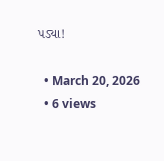પડ્યા!

  • March 20, 2026
  • 6 views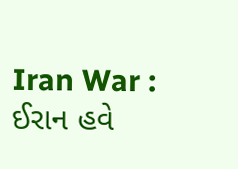Iran War : ઈરાન હવે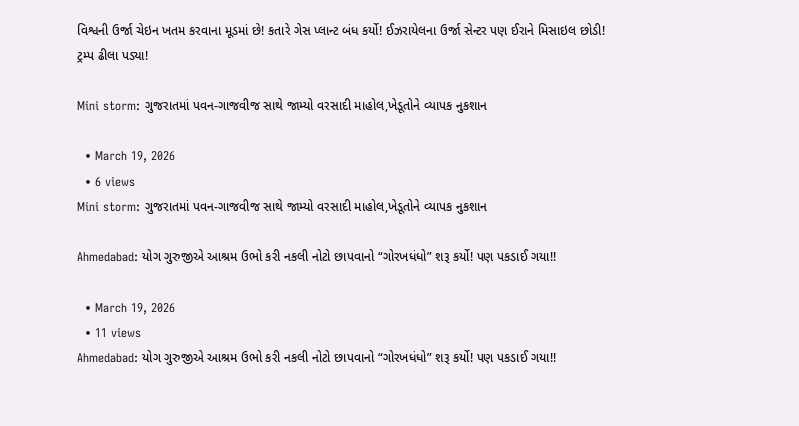વિશ્વની ઉર્જા ચેઇન ખતમ કરવાના મૂડમાં છે! કતારે ગેસ પ્લાન્ટ બંધ કર્યો! ઈઝરાયેલના ઉર્જા સેન્ટર પણ ઈરાને મિસાઇલ છોડી! ટ્રમ્પ ઢીલા પડ્યા!

Mini storm: ગુજરાતમાં પવન-ગાજવીજ સાથે જામ્યો વરસાદી માહોલ,ખેડૂતોને વ્યાપક નુકશાન

  • March 19, 2026
  • 6 views
Mini storm: ગુજરાતમાં પવન-ગાજવીજ સાથે જામ્યો વરસાદી માહોલ,ખેડૂતોને વ્યાપક નુકશાન

Ahmedabad: યોગ ગુરુજીએ આશ્રમ ઉભો કરી નકલી નોટો છાપવાનો “ગોરખધંધો” શરૂ કર્યો! પણ પકડાઈ ગયા!!

  • March 19, 2026
  • 11 views
Ahmedabad: યોગ ગુરુજીએ આશ્રમ ઉભો કરી નકલી નોટો છાપવાનો “ગોરખધંધો” શરૂ કર્યો! પણ પકડાઈ ગયા!!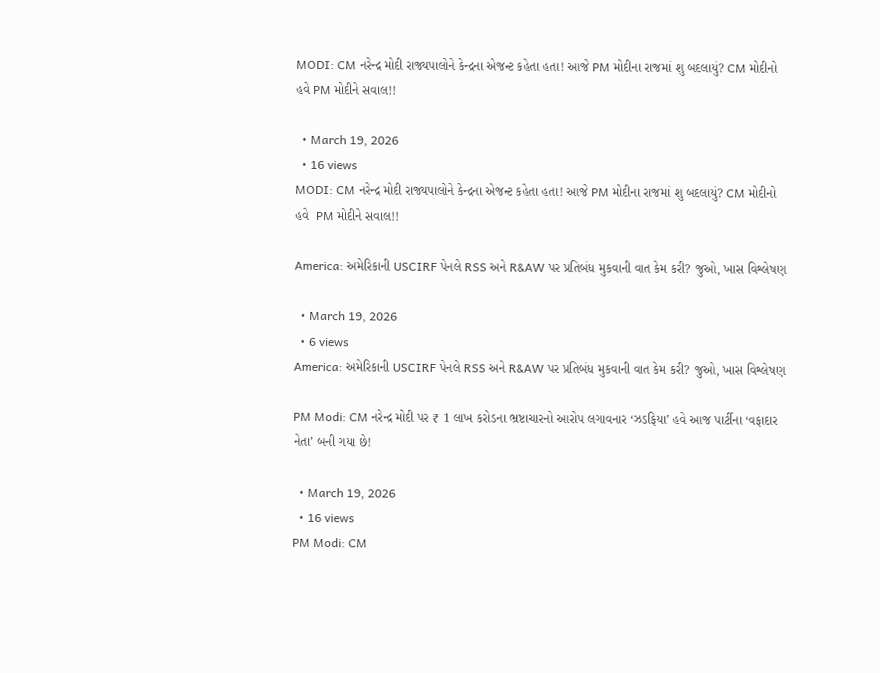MODI: CM નરેન્દ્ર મોદી રાજ્યપાલોને કેન્દ્રના એજન્ટ કહેતા હતા! આજે PM મોદીના રાજમાં શુ બદલાયું? CM મોદીનો હવે PM મોદીને સવાલ!!

  • March 19, 2026
  • 16 views
MODI: CM નરેન્દ્ર મોદી રાજ્યપાલોને કેન્દ્રના એજન્ટ કહેતા હતા! આજે PM મોદીના રાજમાં શુ બદલાયું? CM મોદીનો હવે  PM મોદીને સવાલ!!

America: અમેરિકાની USCIRF પેનલે RSS અને R&AW પર પ્રતિબંધ મુકવાની વાત કેમ કરી? જુઓ, ખાસ વિશ્લેષણ

  • March 19, 2026
  • 6 views
America: અમેરિકાની USCIRF પેનલે RSS અને R&AW પર પ્રતિબંધ મુકવાની વાત કેમ કરી? જુઓ, ખાસ વિશ્લેષણ

PM Modi: CM નરેન્દ્ર મોદી પર ₹ 1 લાખ કરોડના ભ્રષ્ટાચારનો આરોપ લગાવનાર ‘ઝડફિયા’ હવે આજ પાર્ટીના ‘વફાદાર નેતા’ બની ગયા છે!

  • March 19, 2026
  • 16 views
PM Modi: CM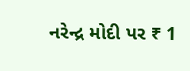નરેન્દ્ર મોદી પર ₹ 1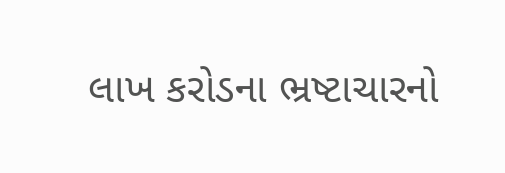લાખ કરોડના ભ્રષ્ટાચારનો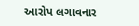આરોપ લગાવનાર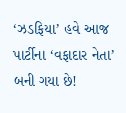‘ઝડફિયા’ હવે આજ પાર્ટીના ‘વફાદાર નેતા’ બની ગયા છે!